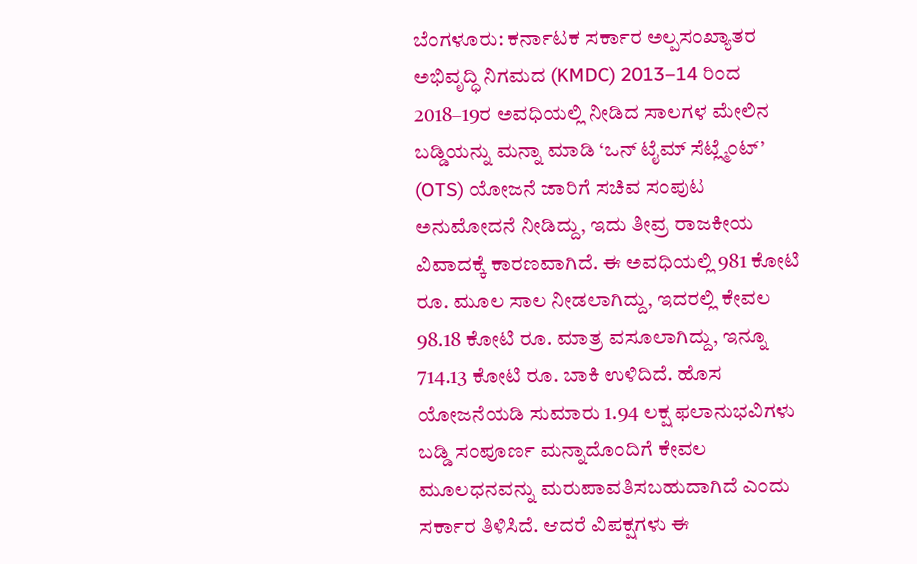ಬೆಂಗಳೂರು: ಕರ್ನಾಟಕ ಸರ್ಕಾರ ಅಲ್ಪಸಂಖ್ಯಾತರ ಅಭಿವೃದ್ಧಿ ನಿಗಮದ (KMDC) 2013–14 ರಿಂದ 2018–19ರ ಅವಧಿಯಲ್ಲಿ ನೀಡಿದ ಸಾಲಗಳ ಮೇಲಿನ ಬಡ್ಡಿಯನ್ನು ಮನ್ನಾ ಮಾಡಿ ‘ಒನ್ ಟೈಮ್ ಸೆಟ್ಲ್ಮೆಂಟ್’ (OTS) ಯೋಜನೆ ಜಾರಿಗೆ ಸಚಿವ ಸಂಪುಟ ಅನುಮೋದನೆ ನೀಡಿದ್ದು, ಇದು ತೀವ್ರ ರಾಜಕೀಯ ವಿವಾದಕ್ಕೆ ಕಾರಣವಾಗಿದೆ. ಈ ಅವಧಿಯಲ್ಲಿ 981 ಕೋಟಿ ರೂ. ಮೂಲ ಸಾಲ ನೀಡಲಾಗಿದ್ದು, ಇದರಲ್ಲಿ ಕೇವಲ 98.18 ಕೋಟಿ ರೂ. ಮಾತ್ರ ವಸೂಲಾಗಿದ್ದು, ಇನ್ನೂ 714.13 ಕೋಟಿ ರೂ. ಬಾಕಿ ಉಳಿದಿದೆ. ಹೊಸ ಯೋಜನೆಯಡಿ ಸುಮಾರು 1.94 ಲಕ್ಷ ಫಲಾನುಭವಿಗಳು ಬಡ್ಡಿ ಸಂಪೂರ್ಣ ಮನ್ನಾದೊಂದಿಗೆ ಕೇವಲ ಮೂಲಧನವನ್ನು ಮರುಪಾವತಿಸಬಹುದಾಗಿದೆ ಎಂದು ಸರ್ಕಾರ ತಿಳಿಸಿದೆ. ಆದರೆ ವಿಪಕ್ಷಗಳು ಈ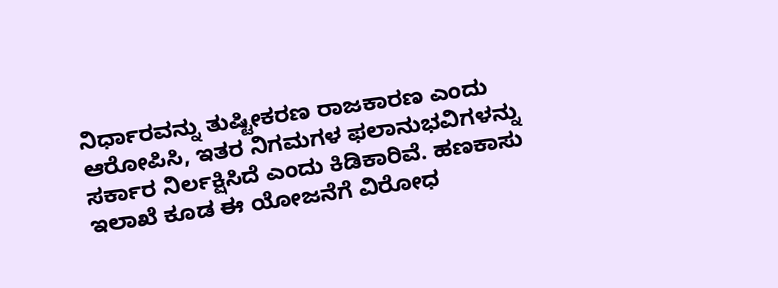ನಿರ್ಧಾರವನ್ನು ತುಷ್ಟೀಕರಣ ರಾಜಕಾರಣ ಎಂದು ಆರೋಪಿಸಿ, ಇತರ ನಿಗಮಗಳ ಫಲಾನುಭವಿಗಳನ್ನು ಸರ್ಕಾರ ನಿರ್ಲಕ್ಷಿಸಿದೆ ಎಂದು ಕಿಡಿಕಾರಿವೆ. ಹಣಕಾಸು ಇಲಾಖೆ ಕೂಡ ಈ ಯೋಜನೆಗೆ ವಿರೋಧ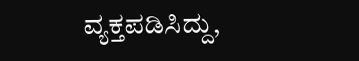ವ್ಯಕ್ತಪಡಿಸಿದ್ದು,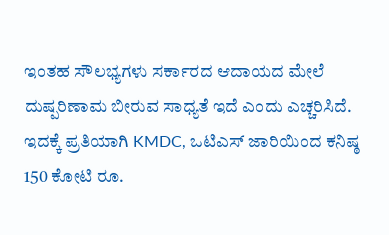ಇಂತಹ ಸೌಲಭ್ಯಗಳು ಸರ್ಕಾರದ ಆದಾಯದ ಮೇಲೆ ದುಷ್ಪರಿಣಾಮ ಬೀರುವ ಸಾಧ್ಯತೆ ಇದೆ ಎಂದು ಎಚ್ಚರಿಸಿದೆ. ಇದಕ್ಕೆ ಪ್ರತಿಯಾಗಿ KMDC, ಒಟಿಎಸ್ ಜಾರಿಯಿಂದ ಕನಿಷ್ಠ 150 ಕೋಟಿ ರೂ.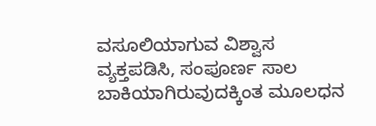ವಸೂಲಿಯಾಗುವ ವಿಶ್ವಾಸ ವ್ಯಕ್ತಪಡಿಸಿ, ಸಂಪೂರ್ಣ ಸಾಲ ಬಾಕಿಯಾಗಿರುವುದಕ್ಕಿಂತ ಮೂಲಧನ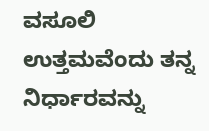ವಸೂಲಿ ಉತ್ತಮವೆಂದು ತನ್ನ ನಿರ್ಧಾರವನ್ನು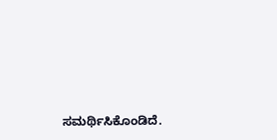ಸಮರ್ಥಿಸಿಕೊಂಡಿದೆ.